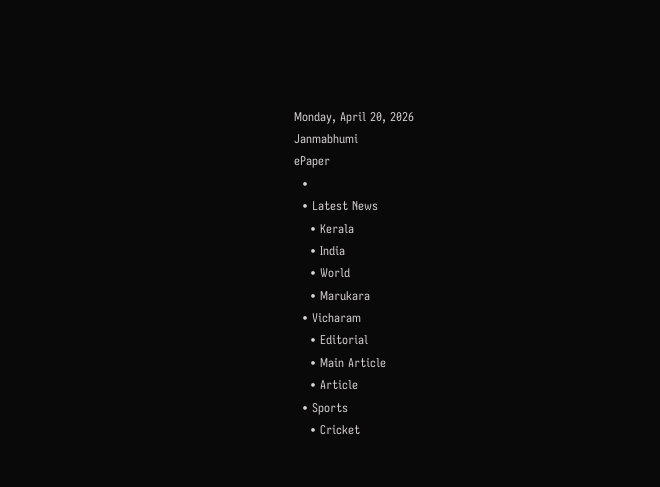Monday, April 20, 2026
Janmabhumi
ePaper
  •
  • Latest News
    • Kerala
    • India
    • World
    • Marukara
  • Vicharam
    • Editorial
    • Main Article
    • Article
  • Sports
    • Cricket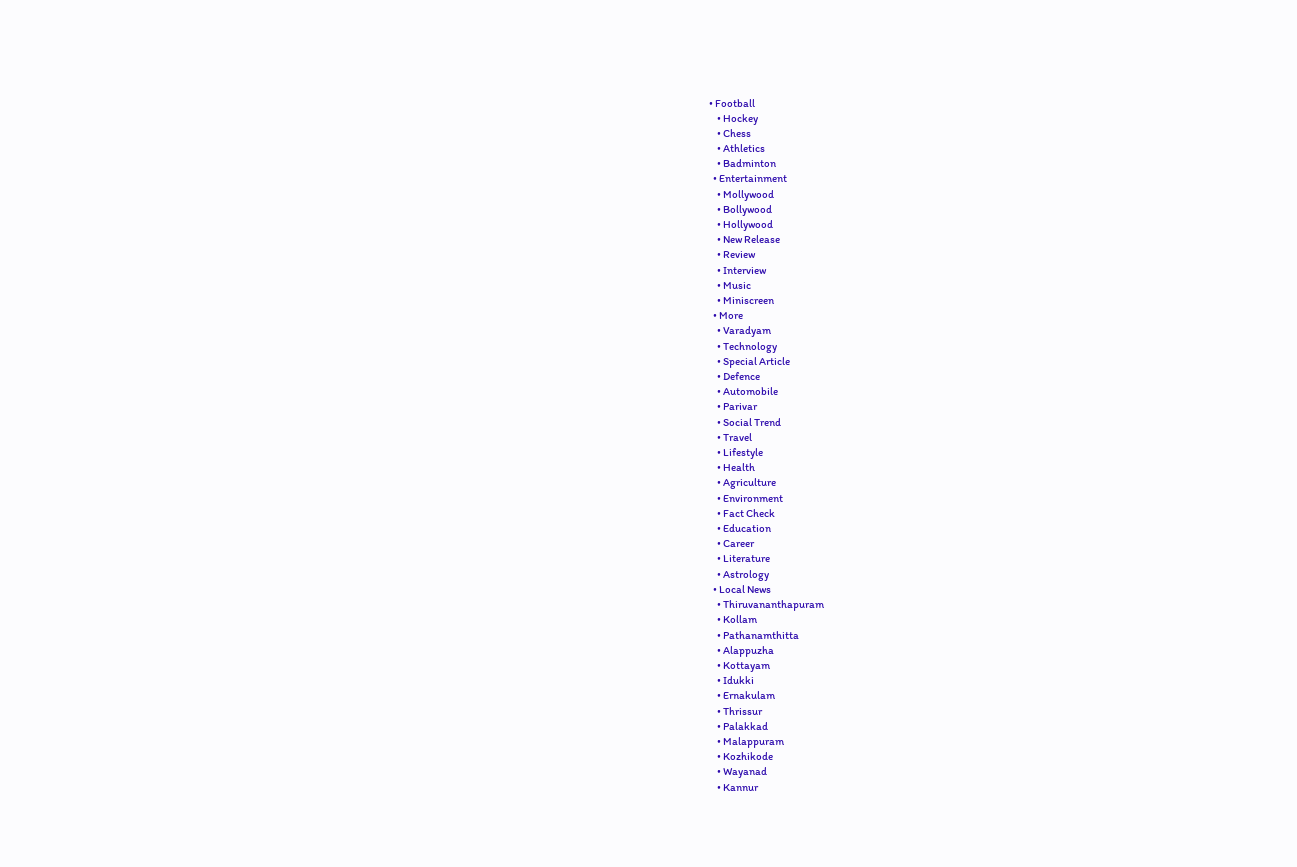• Football
    • Hockey
    • Chess
    • Athletics
    • Badminton
  • Entertainment
    • Mollywood
    • Bollywood
    • Hollywood
    • New Release
    • Review
    • Interview
    • Music
    • Miniscreen
  • More
    • Varadyam
    • Technology
    • Special Article
    • Defence
    • Automobile
    • Parivar
    • Social Trend
    • Travel
    • Lifestyle
    • Health
    • Agriculture
    • Environment
    • Fact Check
    • Education
    • Career
    • Literature
    • Astrology
  • Local News
    • Thiruvananthapuram
    • Kollam
    • Pathanamthitta
    • Alappuzha
    • Kottayam
    • Idukki
    • Ernakulam
    • Thrissur
    • Palakkad
    • Malappuram
    • Kozhikode
    • Wayanad
    • Kannur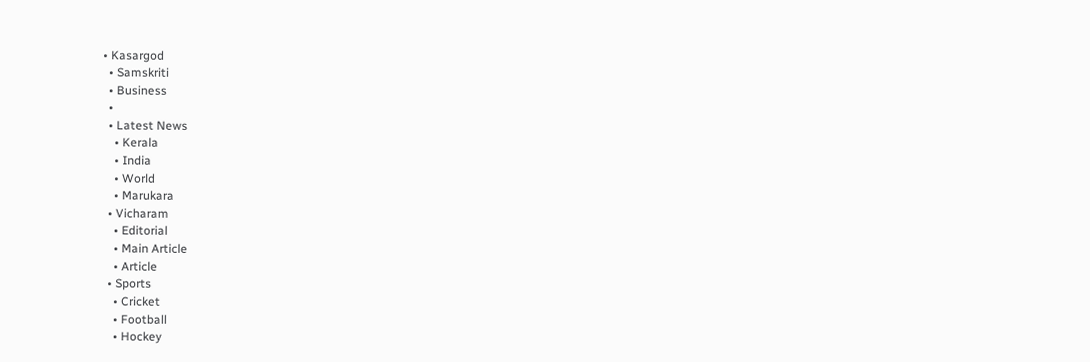• Kasargod
  • Samskriti
  • Business
  •
  • Latest News
    • Kerala
    • India
    • World
    • Marukara
  • Vicharam
    • Editorial
    • Main Article
    • Article
  • Sports
    • Cricket
    • Football
    • Hockey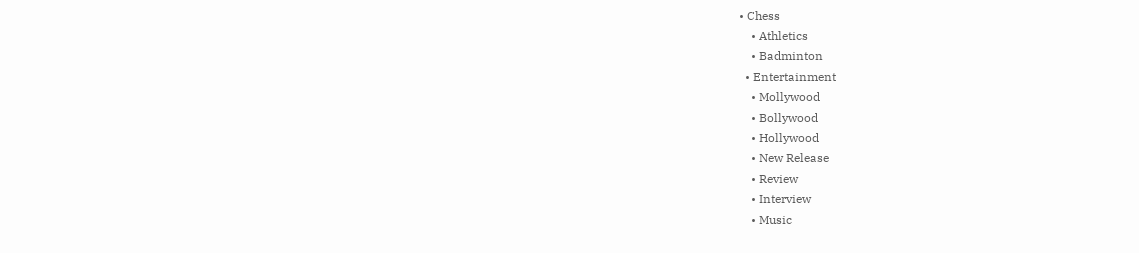• Chess
    • Athletics
    • Badminton
  • Entertainment
    • Mollywood
    • Bollywood
    • Hollywood
    • New Release
    • Review
    • Interview
    • Music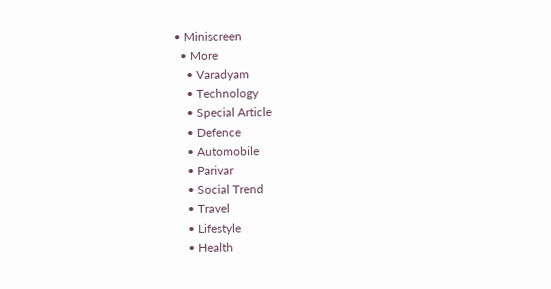• Miniscreen
  • More
    • Varadyam
    • Technology
    • Special Article
    • Defence
    • Automobile
    • Parivar
    • Social Trend
    • Travel
    • Lifestyle
    • Health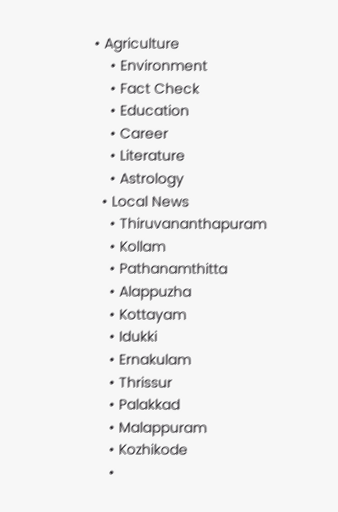• Agriculture
    • Environment
    • Fact Check
    • Education
    • Career
    • Literature
    • Astrology
  • Local News
    • Thiruvananthapuram
    • Kollam
    • Pathanamthitta
    • Alappuzha
    • Kottayam
    • Idukki
    • Ernakulam
    • Thrissur
    • Palakkad
    • Malappuram
    • Kozhikode
    •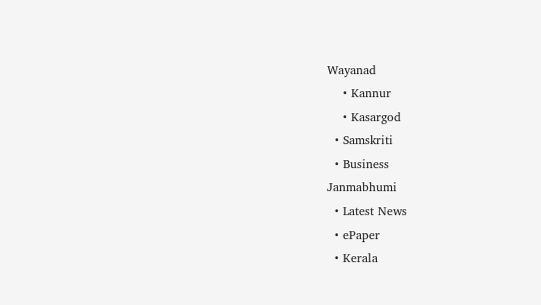Wayanad
    • Kannur
    • Kasargod
  • Samskriti
  • Business
Janmabhumi
  • Latest News
  • ePaper
  • Kerala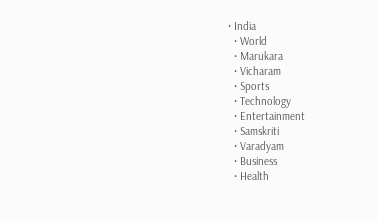• India
  • World
  • Marukara
  • Vicharam
  • Sports
  • Technology
  • Entertainment
  • Samskriti
  • Varadyam
  • Business
  • Health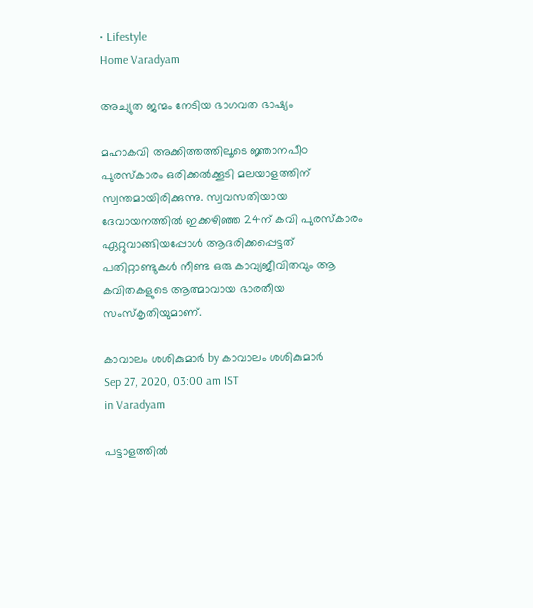• Lifestyle
Home Varadyam

അച്യുത ജന്മം നേടിയ ഭാഗവത ഭാഷ്യം

മഹാകവി അക്കിത്തത്തിലൂടെ ജ്ഞാനപീഠ പുരസ്‌കാരം ഒരിക്കല്‍ക്കൂടി മലയാളത്തിന് സ്വന്തമായിരിക്കുന്നു. സ്വവസതിയായ ദേവായനത്തില്‍ ഇക്കഴിഞ്ഞ 24ന് കവി പുരസ്‌കാരം ഏറ്റുവാങ്ങിയപ്പോള്‍ ആദരിക്കപ്പെട്ടത് പതിറ്റാണ്ടുകള്‍ നീണ്ട ഒരു കാവ്യജീവിതവും ആ കവിതകളുടെ ആത്മാവായ ഭാരതീയ സംസ്‌കൃതിയുമാണ്.

കാവാലം ശശികുമാര്‍ by കാവാലം ശശികുമാര്‍
Sep 27, 2020, 03:00 am IST
in Varadyam

പട്ടാളത്തില്‍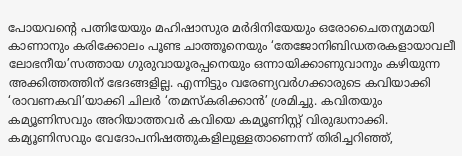പോയവന്റെ പത്നിയേയും മഹിഷാസുര മര്‍ദിനിയേയും ഒരോചൈതന്യമായി കാണാനും കരിക്കോലം പൂണ്ട ചാത്തൂനെയും ‘തേജോനിബിഡതരകളായാവലീ ലോഭനീയ’സത്തായ ഗുരുവായൂരപ്പനെയും ഒന്നായിക്കാണുവാനും കഴിയുന്ന അക്കിത്തത്തിന് ഭേദങ്ങളില്ല. എന്നിട്ടും വരേണ്യവര്‍ഗക്കാരുടെ കവിയാക്കി ‘രാവണകവി’യാക്കി ചിലര്‍ ‘തമസ്‌കരിക്കാന്‍’ ശ്രമിച്ചു. കവിതയും കമ്യൂണിസവും അറിയാത്തവര്‍ കവിയെ കമ്യൂണിസ്റ്റ് വിരുദ്ധനാക്കി. കമ്യൂണിസവും വേദോപനിഷത്തുകളിലുള്ളതാണെന്ന് തിരിച്ചറിഞ്ഞ്,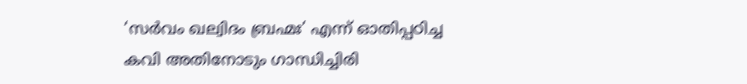‘സര്‍വം ഖല്വിദം ബ്രഹ്മഃ’ എന്ന് ഓതിപ്പഠിച്ച കവി അതിനോടും ഗാന്ധിച്ചിരി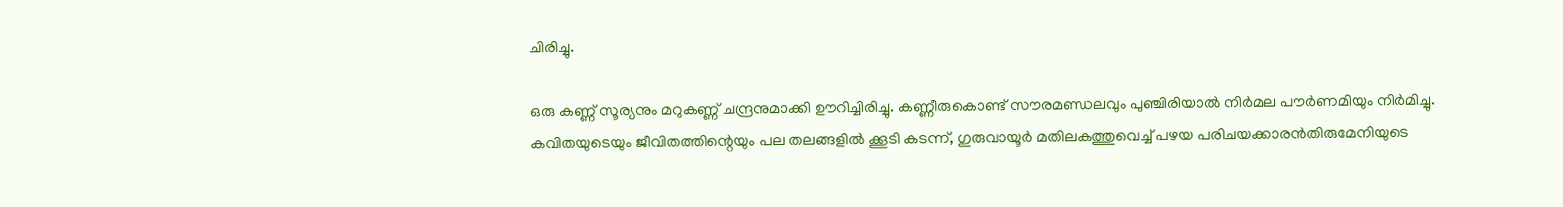ചിരിച്ചു.

ഒരു കണ്ണ് സൂര്യനും മറുകണ്ണ് ചന്ദ്രനുമാക്കി ഊറിച്ചിരിച്ചു. കണ്ണീരുകൊണ്ട് സൗരമണ്ഡലവും പുഞ്ചിരിയാല്‍ നിര്‍മല പൗര്‍ണമിയും നിര്‍മിച്ചു. കവിതയുടെയും ജീവിതത്തിന്റെയും പല തലങ്ങളില്‍ ക്കൂടി കടന്ന്, ഗുരുവായൂര്‍ മതിലകത്തുവെച്ച് പഴയ പരിചയക്കാരന്‍തിരുമേനിയുടെ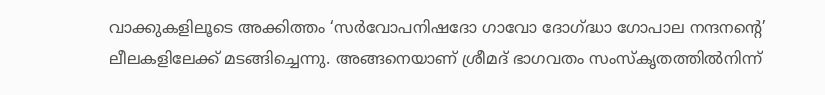വാക്കുകളിലൂടെ അക്കിത്തം ‘സര്‍വോപനിഷദോ ഗാവോ ദോഗ്‌ദ്ധാ ഗോപാല നന്ദനന്റെ’ ലീലകളിലേക്ക് മടങ്ങിച്ചെന്നു. അങ്ങനെയാണ് ശ്രീമദ് ഭാഗവതം സംസ്‌കൃതത്തില്‍നിന്ന്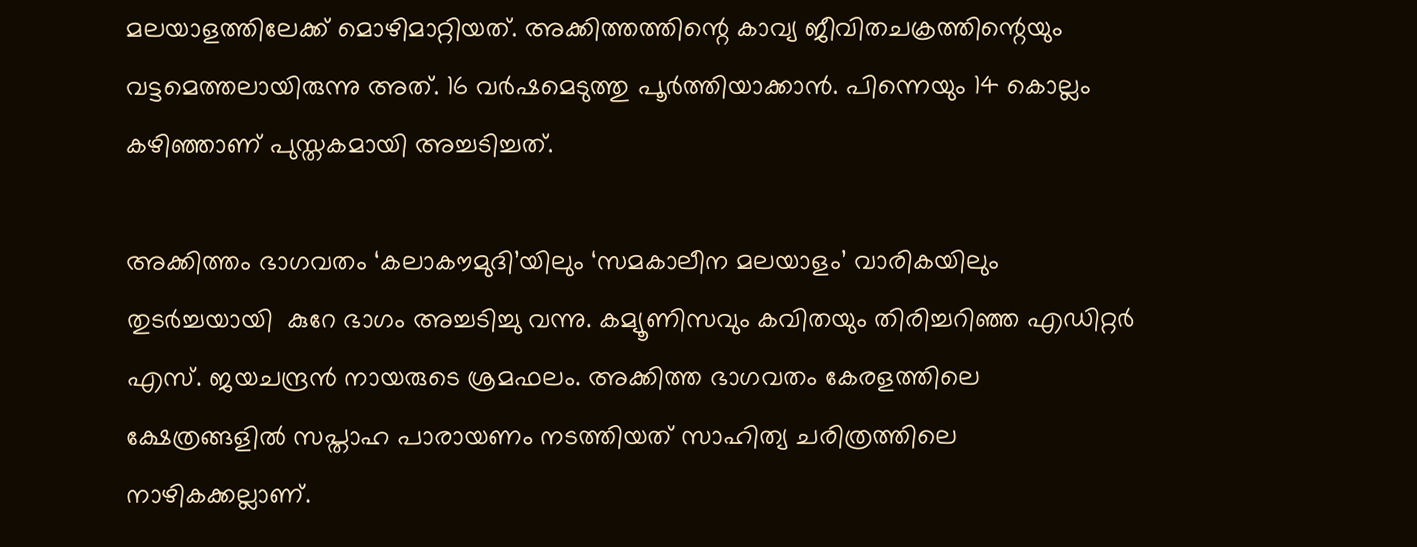മലയാളത്തിലേക്ക് മൊഴിമാറ്റിയത്. അക്കിത്തത്തിന്റെ കാവ്യ ജീവിതചക്രത്തിന്റെയും വട്ടമെത്തലായിരുന്നു അത്. 16 വര്‍ഷമെടുത്തു പൂര്‍ത്തിയാക്കാന്‍. പിന്നെയും 14 കൊല്ലം കഴിഞ്ഞാണ് പുസ്തകമായി അച്ചടിച്ചത്.

അക്കിത്തം ഭാഗവതം ‘കലാകൗമുദി’യിലും ‘സമകാലീന മലയാളം’ വാരികയിലും തുടര്‍ച്ചയായി  കുറേ ഭാഗം അച്ചടിച്ചു വന്നു. കമ്യൂണിസവും കവിതയും തിരിച്ചറിഞ്ഞ എഡിറ്റര്‍ എസ്. ജയചന്ദ്രന്‍ നായരുടെ ശ്രമഫലം. അക്കിത്ത ഭാഗവതം കേരളത്തിലെ ക്ഷേത്രങ്ങളില്‍ സപ്താഹ പാരായണം നടത്തിയത് സാഹിത്യ ചരിത്രത്തിലെ നാഴികക്കല്ലാണ്.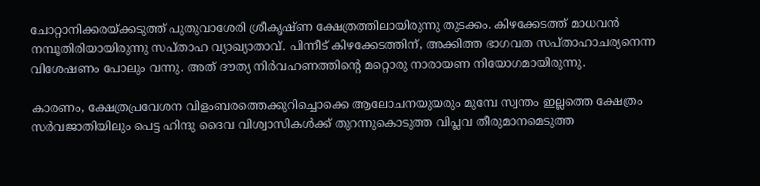ചോറ്റാനിക്കരയ്‌ക്കടുത്ത് പുതുവാശേരി ശ്രീകൃഷ്ണ ക്ഷേത്രത്തിലായിരുന്നു തുടക്കം. കിഴക്കേടത്ത് മാധവന്‍ നമ്പൂതിരിയായിരുന്നു സപ്താഹ വ്യാഖ്യാതാവ്. പിന്നീട് കിഴക്കേടത്തിന്, അക്കിത്ത ഭാഗവത സപ്താഹാചര്യനെന്ന വിശേഷണം പോലും വന്നു. അത് ദൗത്യ നിര്‍വഹണത്തിന്റെ മറ്റൊരു നാരായണ നിയോഗമായിരുന്നു.

കാരണം, ക്ഷേത്രപ്രവേശന വിളംബരത്തെക്കുറിച്ചൊക്കെ ആലോചനയുയരും മുമ്പേ സ്വന്തം ഇല്ലത്തെ ക്ഷേത്രം സര്‍വജാതിയിലും പെട്ട ഹിന്ദു ദൈവ വിശ്വാസികള്‍ക്ക് തുറന്നുകൊടുത്ത വിപ്ലവ തീരുമാനമെടുത്ത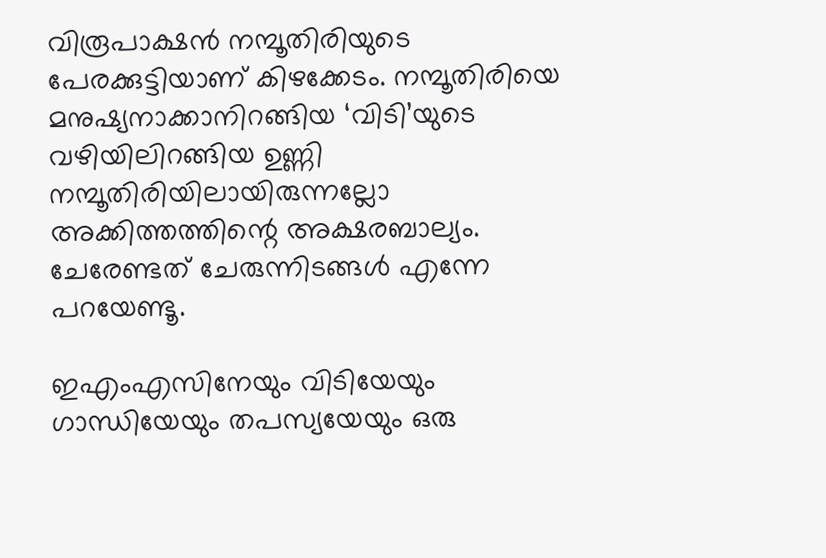വിരൂപാക്ഷന്‍ നമ്പൂതിരിയുടെ പേരക്കുട്ടിയാണ് കിഴക്കേടം. നമ്പൂതിരിയെ മനുഷ്യനാക്കാനിറങ്ങിയ ‘വിടി’യുടെ വഴിയിലിറങ്ങിയ ഉണ്ണി നമ്പൂതിരിയിലായിരുന്നല്ലോ അക്കിത്തത്തിന്റെ അക്ഷരബാല്യം. ചേരേണ്ടത് ചേരുന്നിടങ്ങള്‍ എന്നേ പറയേണ്ടൂ.

ഇഎംഎസിനേയും വിടിയേയും ഗാന്ധിയേയും തപസ്യയേയും ഒരു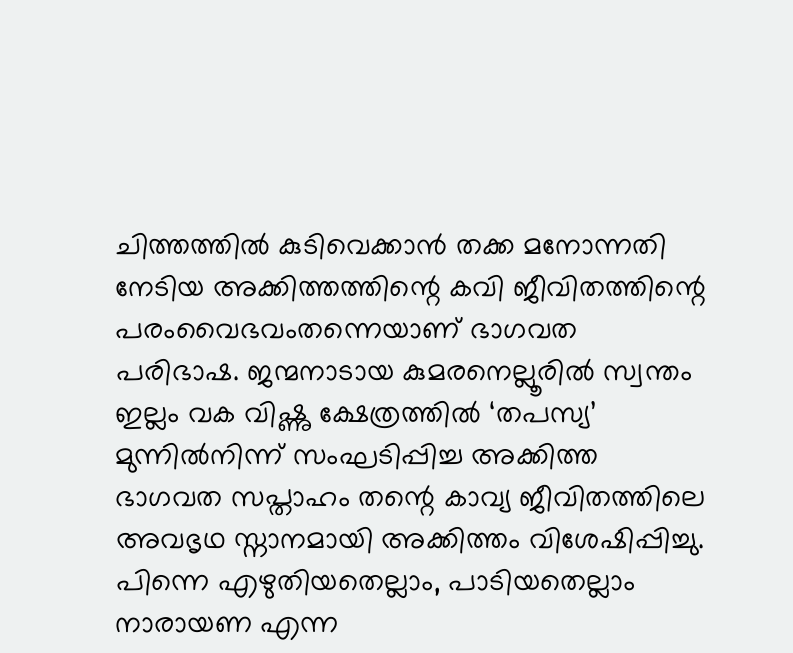ചിത്തത്തില്‍ കുടിവെക്കാന്‍ തക്ക മനോന്നതി നേടിയ അക്കിത്തത്തിന്റെ കവി ജീവിതത്തിന്റെ പരംവൈഭവംതന്നെയാണ് ഭാഗവത പരിഭാഷ. ജന്മനാടായ കുമരനെല്ലൂരില്‍ സ്വന്തം ഇല്ലം വക വിഷ്ണു ക്ഷേത്രത്തില്‍ ‘തപസ്യ’ മുന്നില്‍നിന്ന് സംഘടിപ്പിച്ച അക്കിത്ത ഭാഗവത സപ്താഹം തന്റെ കാവ്യ ജീവിതത്തിലെ അവഭൃഥ സ്നാനമായി അക്കിത്തം വിശേഷിപ്പിച്ചു. പിന്നെ എഴുതിയതെല്ലാം, പാടിയതെല്ലാം നാരായണ എന്ന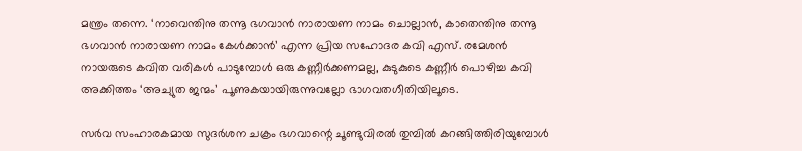മന്ത്രം തന്നെ. ‘നാവെന്തിനു തന്നൂ ഭഗവാന്‍ നാരായണ നാമം ചൊല്ലാന്‍, കാതെന്തിനു തന്നൂ ഭഗവാന്‍ നാരായണ നാമം കേള്‍ക്കാന്‍’ എന്ന പ്രിയ സഹോദര കവി എസ്. രമേശന്‍ നായരുടെ കവിത വരികള്‍ പാടുമ്പോള്‍ ഒരു കണ്ണീര്‍ക്കണമല്ല, കുടുകുടെ കണ്ണീര്‍ പൊഴിച്ച കവി അക്കിത്തം ‘അച്യുത ജന്മം’ പൂണുകയായിരുന്നുവല്ലോ ഭാഗവതഗീതിയിലൂടെ.

സര്‍വ സംഹാരകമായ സുദര്‍ശന ചക്രം ഭഗവാന്റെ ചൂണ്ടുവിരല്‍ തുമ്പില്‍ കറങ്ങിത്തിരിയുമ്പോള്‍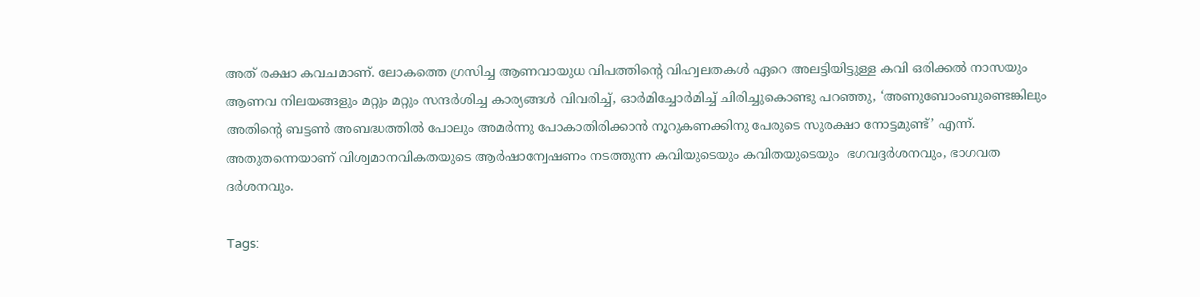അത് രക്ഷാ കവചമാണ്. ലോകത്തെ ഗ്രസിച്ച ആണവായുധ വിപത്തിന്റെ വിഹ്വലതകള്‍ ഏറെ അലട്ടിയിട്ടുള്ള കവി ഒരിക്കല്‍ നാസയും ആണവ നിലയങ്ങളും മറ്റും മറ്റും സന്ദര്‍ശിച്ച കാര്യങ്ങള്‍ വിവരിച്ച്, ഓര്‍മിച്ചോര്‍മിച്ച് ചിരിച്ചുകൊണ്ടു പറഞ്ഞു, ‘അണുബോംബുണ്ടെങ്കിലും അതിന്റെ ബട്ടണ്‍ അബദ്ധത്തില്‍ പോലും അമര്‍ന്നു പോകാതിരിക്കാന്‍ നൂറുകണക്കിനു പേരുടെ സുരക്ഷാ നോട്ടമുണ്ട്’ എന്ന്. അതുതന്നെയാണ് വിശ്വമാനവികതയുടെ ആര്‍ഷാന്വേഷണം നടത്തുന്ന കവിയുടെയും കവിതയുടെയും  ഭഗവദ്ദര്‍ശനവും, ഭാഗവത ദര്‍ശനവും.

Tags: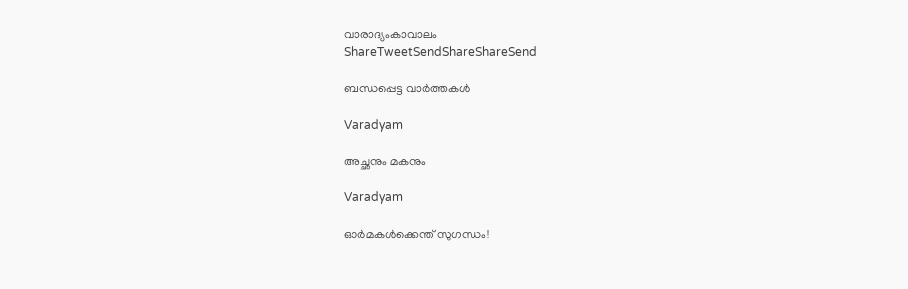വാരാദ്യംകാവാലം
ShareTweetSendShareShareSend

ബന്ധപ്പെട്ട വാര്‍ത്തകള്‍

Varadyam

അച്ഛനും മകനും

Varadyam

ഓര്‍മകള്‍ക്കെന്ത് സുഗന്ധം!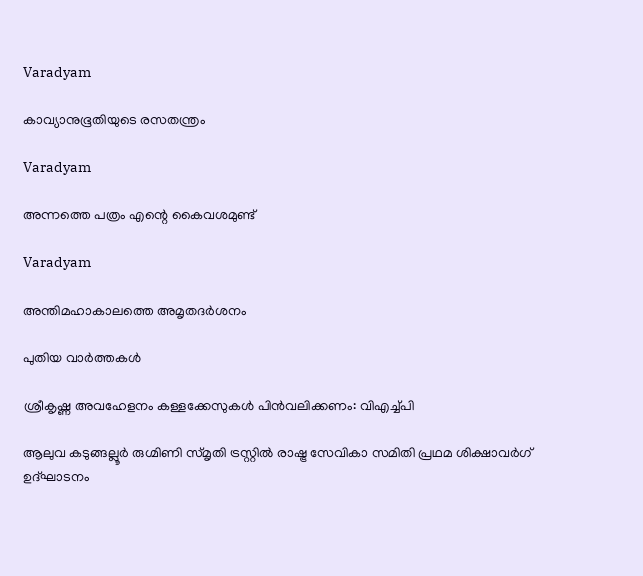Varadyam

കാവ്യാനുഭൂതിയുടെ രസതന്ത്രം

Varadyam

അന്നത്തെ പത്രം എന്റെ കൈവശമുണ്ട്

Varadyam

അന്തിമഹാകാലത്തെ അമൃതദര്‍ശനം

പുതിയ വാര്‍ത്തകള്‍

ശ്രീകൃഷ്ണ അവഹേളനം കള്ളക്കേസുകള്‍ പിന്‍വലിക്കണം: വിഎച്ച്പി

ആലുവ കടുങ്ങല്ലൂര്‍ രുഗ്മിണി സ്മൃതി ട്രസ്റ്റില്‍ രാഷ്ട്ര സേവികാ സമിതി പ്രഥമ ശിക്ഷാവര്‍ഗ് ഉദ്ഘാടനം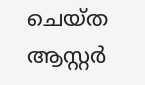ചെയ്ത ആസ്റ്റര്‍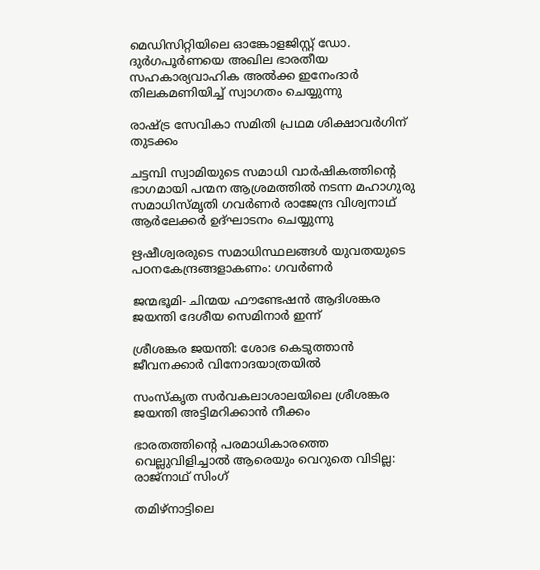മെഡിസിറ്റിയിലെ ഓങ്കോളജിസ്റ്റ് ഡോ. ദുര്‍ഗപൂര്‍ണയെ അഖില ഭാരതീയ സഹകാര്യവാഹിക അല്‍ക്ക ഇനേംദാര്‍ തിലകമണിയിച്ച് സ്വാഗതം ചെയ്യുന്നു

രാഷ്‌ട്ര സേവികാ സമിതി പ്രഥമ ശിക്ഷാവര്‍ഗിന് തുടക്കം

ചട്ടമ്പി സ്വാമിയുടെ സമാധി വാര്‍ഷികത്തിന്റെ ഭാഗമായി പന്മന ആശ്രമത്തില്‍ നടന്ന മഹാഗുരു സമാധിസ്മൃതി ഗവര്‍ണര്‍ രാജേന്ദ്ര വിശ്വനാഥ് ആര്‍ലേക്കര്‍ ഉദ്ഘാടനം ചെയ്യുന്നു

ഋഷീശ്വരരുടെ സമാധിസ്ഥലങ്ങള്‍ യുവതയുടെ പഠനകേന്ദ്രങ്ങളാകണം: ഗവര്‍ണര്‍

ജന്മഭൂമി- ചിന്മയ ഫൗണ്ടേഷന്‍ ആദിശങ്കര ജയന്തി ദേശീയ സെമിനാര്‍ ഇന്ന്

ശ്രീശങ്കര ജയന്തി: ശോഭ കെടുത്താന്‍ ജീവനക്കാര്‍ വിനോദയാത്രയില്‍

സംസ്‌കൃത സര്‍വകലാശാലയിലെ ശ്രീശങ്കര ജയന്തി അട്ടിമറിക്കാന്‍ നീക്കം

ഭാരതത്തിന്റെ പരമാധികാരത്തെ വെല്ലുവിളിച്ചാൽ ആരെയും വെറുതെ വിടില്ല: രാജ്നാഥ് സിംഗ്

തമിഴ്‌നാട്ടിലെ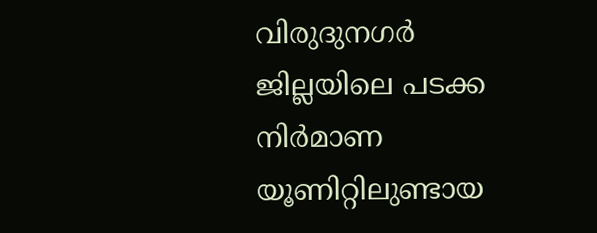വിരുദുനഗര്‍ ജില്ലയിലെ പടക്ക നിര്‍മാണ യൂണിറ്റിലുണ്ടായ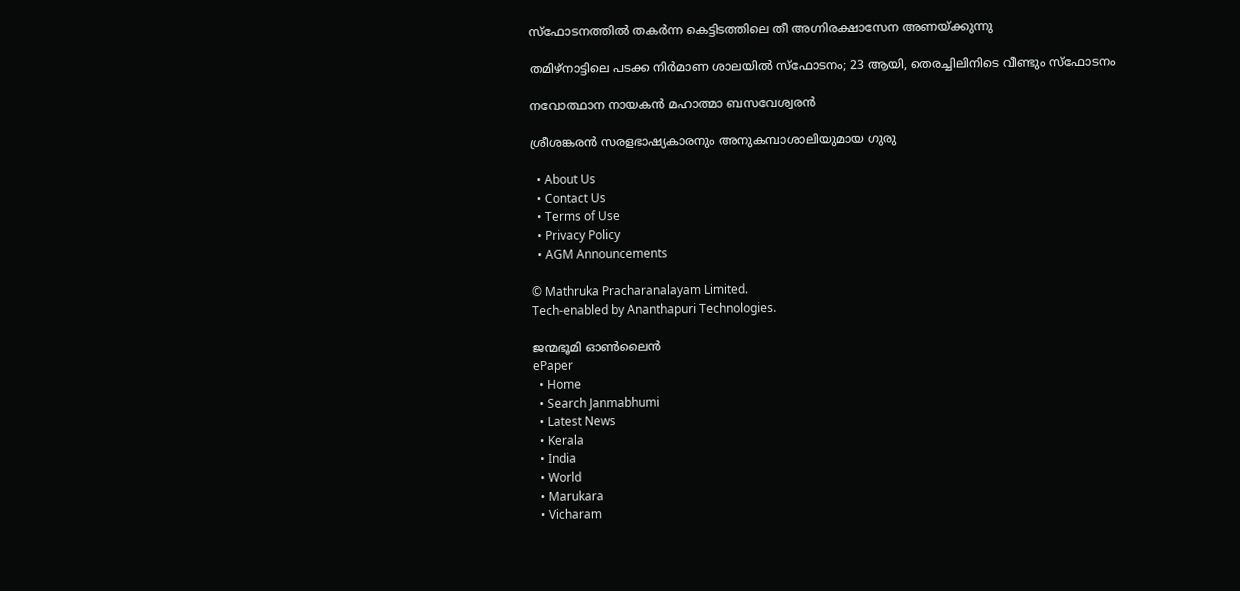സ്‌ഫോടനത്തില്‍ തകര്‍ന്ന കെട്ടിടത്തിലെ തീ അഗ്നിരക്ഷാസേന അണയ്ക്കുന്നു

തമിഴ്‌നാട്ടിലെ പടക്ക നിര്‍മാണ ശാലയില്‍ സ്‌ഫോടനം; 23 ആയി, തെരച്ചിലിനിടെ വീണ്ടും സ്ഫോടനം

നവോത്ഥാന നായകന്‍ മഹാത്മാ ബസവേശ്വരന്‍

ശ്രീശങ്കരന്‍ സരളഭാഷ്യകാരനും അനുകമ്പാശാലിയുമായ ഗുരു

  • About Us
  • Contact Us
  • Terms of Use
  • Privacy Policy
  • AGM Announcements

© Mathruka Pracharanalayam Limited.
Tech-enabled by Ananthapuri Technologies.

ജന്മഭൂമി ഓണ്‍ലൈന്‍
ePaper
  • Home
  • Search Janmabhumi
  • Latest News
  • Kerala
  • India
  • World
  • Marukara
  • Vicharam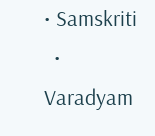• Samskriti
  • Varadyam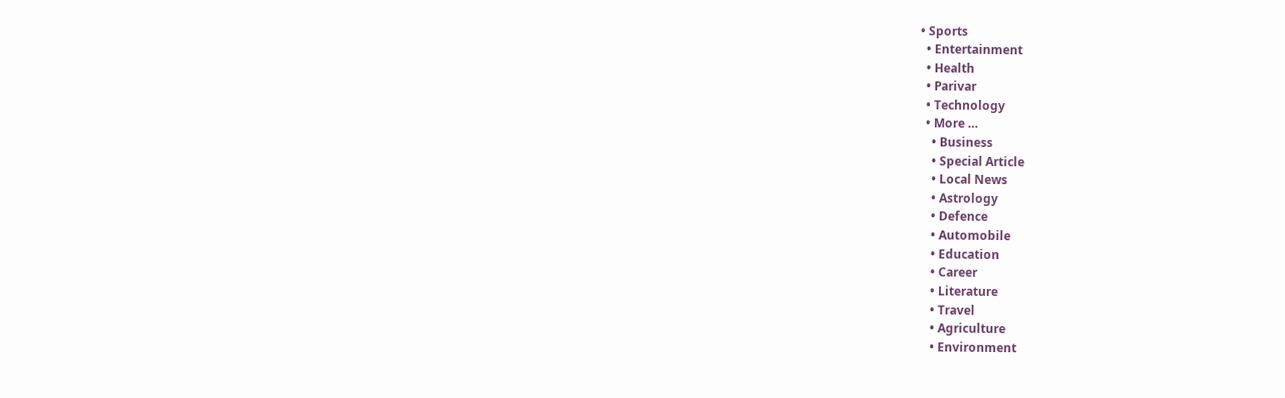• Sports
  • Entertainment
  • Health
  • Parivar
  • Technology
  • More …
    • Business
    • Special Article
    • Local News
    • Astrology
    • Defence
    • Automobile
    • Education
    • Career
    • Literature
    • Travel
    • Agriculture
    • Environment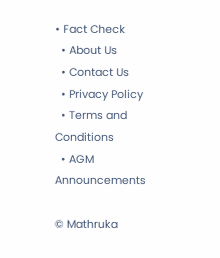• Fact Check
  • About Us
  • Contact Us
  • Privacy Policy
  • Terms and Conditions
  • AGM Announcements

© Mathruka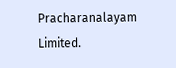Pracharanalayam Limited.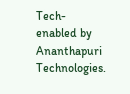Tech-enabled by Ananthapuri Technologies.